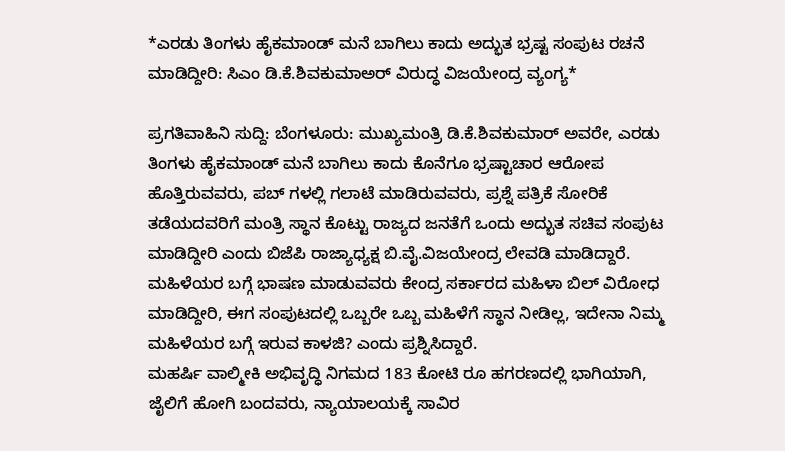*ಎರಡು ತಿಂಗಳು ಹೈಕಮಾಂಡ್ ಮನೆ ಬಾಗಿಲು ಕಾದು ಅದ್ಭುತ ಭ್ರಷ್ಟ ಸಂಪುಟ ರಚನೆ ಮಾಡಿದ್ದೀರಿ: ಸಿಎಂ ಡಿ.ಕೆ.ಶಿವಕುಮಾಅರ್ ವಿರುದ್ಧ ವಿಜಯೇಂದ್ರ ವ್ಯಂಗ್ಯ*

ಪ್ರಗತಿವಾಹಿನಿ ಸುದ್ದಿ: ಬೆಂಗಳೂರು: ಮುಖ್ಯಮಂತ್ರಿ ಡಿ.ಕೆ.ಶಿವಕುಮಾರ್ ಅವರೇ, ಎರಡು ತಿಂಗಳು ಹೈಕಮಾಂಡ್ ಮನೆ ಬಾಗಿಲು ಕಾದು ಕೊನೆಗೂ ಭ್ರಷ್ಟಾಚಾರ ಆರೋಪ ಹೊತ್ತಿರುವವರು, ಪಬ್ ಗಳಲ್ಲಿ ಗಲಾಟೆ ಮಾಡಿರುವವರು, ಪ್ರಶ್ನೆ ಪತ್ರಿಕೆ ಸೋರಿಕೆ ತಡೆಯದವರಿಗೆ ಮಂತ್ರಿ ಸ್ಥಾನ ಕೊಟ್ಟು ರಾಜ್ಯದ ಜನತೆಗೆ ಒಂದು ಅದ್ಭುತ ಸಚಿವ ಸಂಪುಟ ಮಾಡಿದ್ದೀರಿ ಎಂದು ಬಿಜೆಪಿ ರಾಜ್ಯಾಧ್ಯಕ್ಷ ಬಿ.ವೈ.ವಿಜಯೇಂದ್ರ ಲೇವಡಿ ಮಾಡಿದ್ದಾರೆ.
ಮಹಿಳೆಯರ ಬಗ್ಗೆ ಭಾಷಣ ಮಾಡುವವರು ಕೇಂದ್ರ ಸರ್ಕಾರದ ಮಹಿಳಾ ಬಿಲ್ ವಿರೋಧ ಮಾಡಿದ್ದೀರಿ, ಈಗ ಸಂಪುಟದಲ್ಲಿ ಒಬ್ಬರೇ ಒಬ್ಬ ಮಹಿಳೆಗೆ ಸ್ಥಾನ ನೀಡಿಲ್ಲ, ಇದೇನಾ ನಿಮ್ಮ ಮಹಿಳೆಯರ ಬಗ್ಗೆ ಇರುವ ಕಾಳಜಿ? ಎಂದು ಪ್ರಶ್ನಿಸಿದ್ದಾರೆ.
ಮಹರ್ಷಿ ವಾಲ್ಮೀಕಿ ಅಭಿವೃದ್ಧಿ ನಿಗಮದ 183 ಕೋಟಿ ರೂ ಹಗರಣದಲ್ಲಿ ಭಾಗಿಯಾಗಿ, ಜೈಲಿಗೆ ಹೋಗಿ ಬಂದವರು, ನ್ಯಾಯಾಲಯಕ್ಕೆ ಸಾವಿರ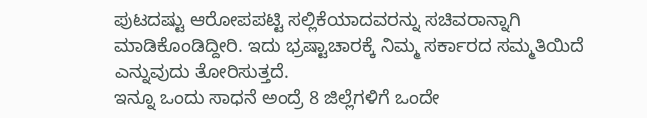ಪುಟದಷ್ಟು ಆರೋಪಪಟ್ಟಿ ಸಲ್ಲಿಕೆಯಾದವರನ್ನು ಸಚಿವರಾನ್ನಾಗಿ ಮಾಡಿಕೊಂಡಿದ್ದೀರಿ. ಇದು ಭ್ರಷ್ಟಾಚಾರಕ್ಕೆ ನಿಮ್ಮ ಸರ್ಕಾರದ ಸಮ್ಮತಿಯಿದೆ ಎನ್ನುವುದು ತೋರಿಸುತ್ತದೆ.
ಇನ್ನೂ ಒಂದು ಸಾಧನೆ ಅಂದ್ರೆ 8 ಜಿಲ್ಲೆಗಳಿಗೆ ಒಂದೇ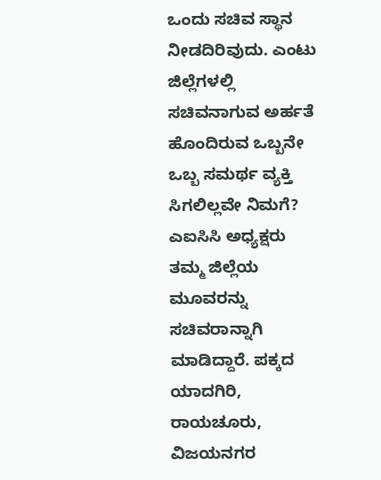ಒಂದು ಸಚಿವ ಸ್ಥಾನ ನೀಡದಿರಿವುದು. ಎಂಟು ಜಿಲ್ಲೆಗಳಲ್ಲಿ ಸಚಿವನಾಗುವ ಅರ್ಹತೆ ಹೊಂದಿರುವ ಒಬ್ಬನೇ ಒಬ್ಬ ಸಮರ್ಥ ವ್ಯಕ್ತಿ ಸಿಗಲಿಲ್ಲವೇ ನಿಮಗೆ?
ಎಐಸಿಸಿ ಅಧ್ಯಕ್ಷರು ತಮ್ಮ ಜಿಲ್ಲೆಯ ಮೂವರನ್ನು ಸಚಿವರಾನ್ನಾಗಿ ಮಾಡಿದ್ದಾರೆ. ಪಕ್ಕದ ಯಾದಗಿರಿ, ರಾಯಚೂರು, ವಿಜಯನಗರ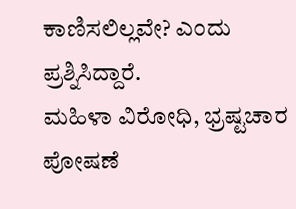ಕಾಣಿಸಲಿಲ್ಲವೇ? ಎಂದು ಪ್ರಶ್ನಿಸಿದ್ದಾರೆ.
ಮಹಿಳಾ ವಿರೋಧಿ, ಭ್ರಷ್ಟಚಾರ ಪೋಷಣೆ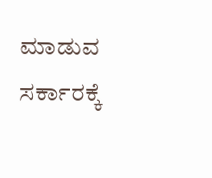ಮಾಡುವ ಸರ್ಕಾರಕ್ಕೆ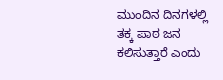ಮುಂದಿನ ದಿನಗಳಲ್ಲಿ ತಕ್ಕ ಪಾಠ ಜನ ಕಲಿಸುತ್ತಾರೆ ಎಂದು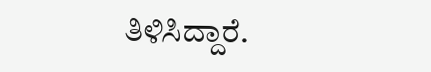ತಿಳಿಸಿದ್ದಾರೆ.